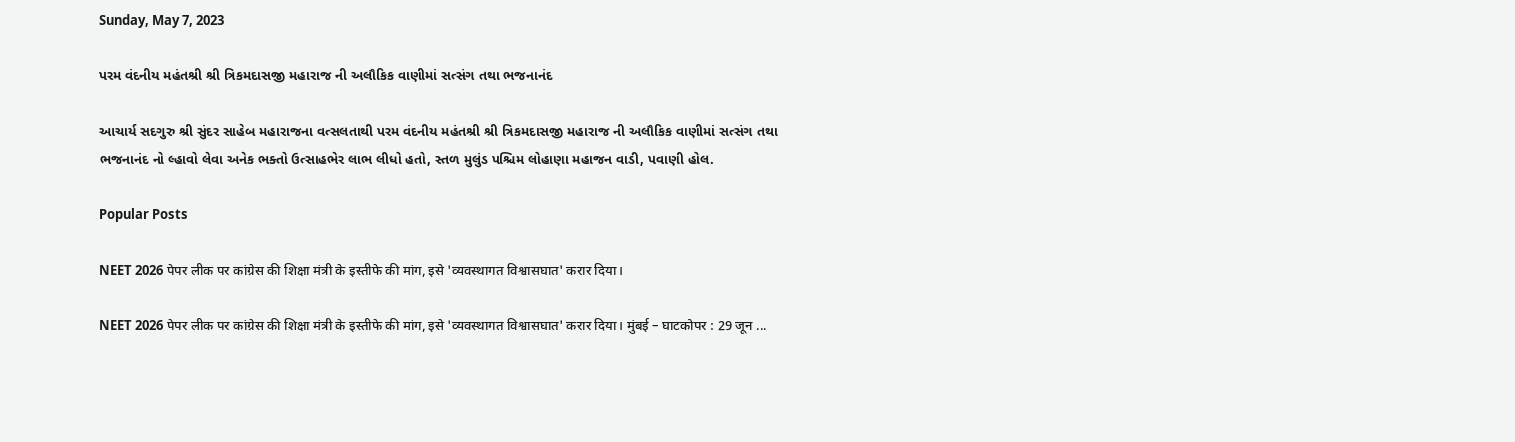Sunday, May 7, 2023

પરમ વંદનીય મહંતશ્રી શ્રી ત્રિકમદાસજી મહારાજ ની અલૌકિક વાણીમાં સત્સંગ તથા ભજનાનંદ

આચાર્ય સદગુરુ શ્રી સુંદર સાહેબ મહારાજના વત્સલતાથી પરમ વંદનીય મહંતશ્રી શ્રી ત્રિકમદાસજી મહારાજ ની અલૌકિક વાણીમાં સત્સંગ તથા ભજનાનંદ નો લ્હાવો લેવા અનેક ભક્તો ઉત્સાહભેર લાભ લીધો હતો, સ્તળ મુલુંડ પશ્ચિમ લોહાણા મહાજન વાડી, પવાણી હોલ.

Popular Posts

NEET 2026 पेपर लीक पर कांग्रेस की शिक्षा मंत्री के इस्तीफे की मांग, इसे 'व्यवस्थागत विश्वासघात' करार दिया।

NEET 2026 पेपर लीक पर कांग्रेस की शिक्षा मंत्री के इस्तीफे की मांग, इसे 'व्यवस्थागत विश्वासघात' करार दिया। मुंबई – घाटकोपर : 29 जून ...